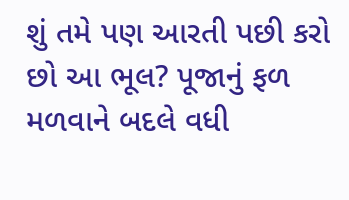શું તમે પણ આરતી પછી કરો છો આ ભૂલ? પૂજાનું ફળ મળવાને બદલે વધી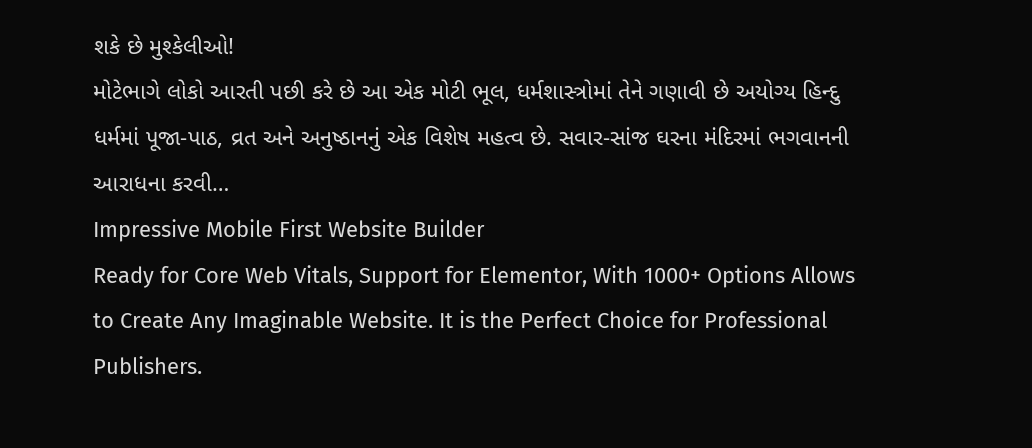શકે છે મુશ્કેલીઓ!
મોટેભાગે લોકો આરતી પછી કરે છે આ એક મોટી ભૂલ, ધર્મશાસ્ત્રોમાં તેને ગણાવી છે અયોગ્ય હિન્દુ ધર્મમાં પૂજા-પાઠ, વ્રત અને અનુષ્ઠાનનું એક વિશેષ મહત્વ છે. સવાર-સાંજ ઘરના મંદિરમાં ભગવાનની આરાધના કરવી…
Impressive Mobile First Website Builder
Ready for Core Web Vitals, Support for Elementor, With 1000+ Options Allows to Create Any Imaginable Website. It is the Perfect Choice for Professional Publishers.